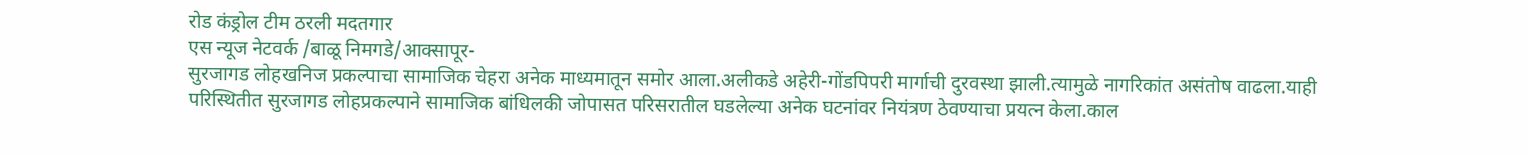रोड कंड्रोल टीम ठरली मदतगार
एस न्यूज नेटवर्क /बाळू निमगडे/आक्सापूर-
सुरजागड लोहखनिज प्रकल्पाचा सामाजिक चेहरा अनेक माध्यमातून समोर आला.अलीकडे अहेरी-गोंडपिपरी मार्गाची दुरवस्था झाली.त्यामुळे नागरिकांत असंतोष वाढला.याही परिस्थितीत सुरजागड लोहप्रकल्पाने सामाजिक बांधिलकी जोपासत परिसरातील घडलेल्या अनेक घटनांवर नियंत्रण ठेवण्याचा प्रयत्न केला.काल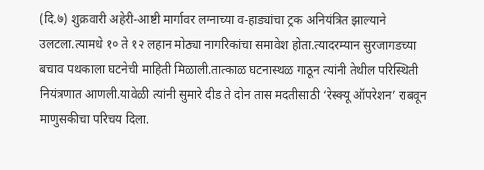(दि.७) शुक्रवारी अहेरी-आष्टी मार्गावर लग्नाच्या व-हाड्यांचा ट्रक अनियंत्रित झाल्याने उलटला.त्यामधे १० ते १२ लहान मोठ्या नागरिकांचा समावेश होता.त्यादरम्यान सुरजागडच्या बचाव पथकाला घटनेची माहिती मिळाली.तात्काळ घटनास्थळ गाठून त्यांनी तेथील परिस्थिती नियंत्रणात आणली.यावेळी त्यांनी सुमारे दीड ते दोन तास मदतीसाठी ‘रेस्क्यू ऑपरेशन’ राबवून माणुसकीचा परिचय दिला.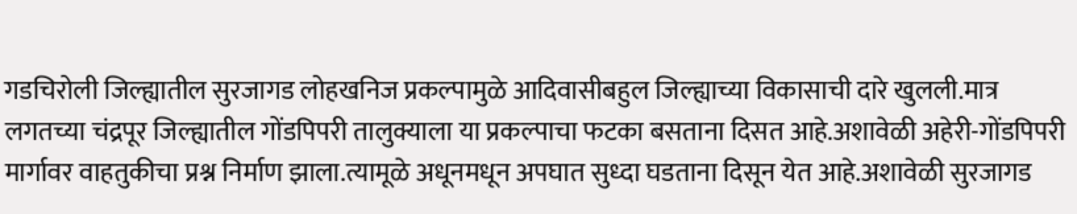गडचिरोली जिल्ह्यातील सुरजागड लोहखनिज प्रकल्पामुळे आदिवासीबहुल जिल्ह्याच्या विकासाची दारे खुलली.मात्र लगतच्या चंद्रपूर जिल्ह्यातील गोंडपिपरी तालुक्याला या प्रकल्पाचा फटका बसताना दिसत आहे.अशावेळी अहेरी-गोंडपिपरी मार्गावर वाहतुकीचा प्रश्न निर्माण झाला.त्यामूळे अधूनमधून अपघात सुध्दा घडताना दिसून येत आहे.अशावेळी सुरजागड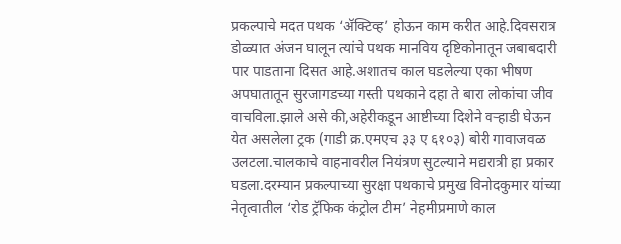प्रकल्पाचे मदत पथक ‘ॲक्टिव्ह’ होऊन काम करीत आहे.दिवसरात्र डोळ्यात अंजन घालून त्यांचे पथक मानविय दृष्टिकोनातून जबाबदारी पार पाडताना दिसत आहे.अशातच काल घडलेल्या एका भीषण अपघातातून सुरजागडच्या गस्ती पथकाने दहा ते बारा लोकांचा जीव वाचविला.झाले असे की,अहेरीकडून आष्टीच्या दिशेने वऱ्हाडी घेऊन येत असलेला ट्रक (गाडी क्र.एमएच ३३ ए ६१०३) बोरी गावाजवळ उलटला.चालकाचे वाहनावरील नियंत्रण सुटल्याने मद्यरात्री हा प्रकार घडला.दरम्यान प्रकल्पाच्या सुरक्षा पथकाचे प्रमुख विनोदकुमार यांच्या नेतृत्वातील ‘रोड ट्रॅफिक कंट्रोल टीम’ नेहमीप्रमाणे काल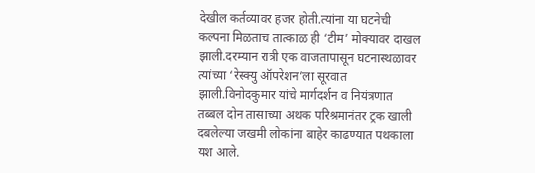देखील कर्तव्यावर हजर होती.त्यांना या घटनेची कल्पना मिळताच तात्काळ ही ‘टीम’ मोक्यावर दाखल झाली.दरम्यान रात्री एक वाजतापासून घटनास्थळावर त्यांच्या ‘रेस्क्यु ऑपरेशन’ला सूरवात झाली.विनोदकुमार यांचे मार्गदर्शन व नियंत्रणात तब्बल दोन तासाच्या अथक परिश्रमानंतर ट्रक खाली दबलेल्या जखमी लोकांना बाहेर काढण्यात पथकाला यश आले.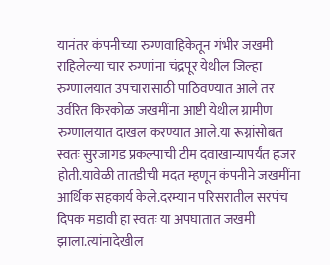यानंतर कंपनीच्या रुग्णवाहिकेतून गंभीर जखमी राहिलेल्या चार रुग्णांना चंद्रपूर येथील जिल्हा रुग्णालयात उपचारासाठी पाठिवण्यात आले तर उर्वरित किरकोळ जखमींना आष्टी येथील ग्रामीण रुग्णालयात दाखल करण्यात आले.या रूग्नांसोबत स्वतः सुरजागड प्रकल्पाची टीम दवाखान्यापर्यंत हजर होती.यावेळी तातडीची मदत म्हणून कंपनीने जखमींना आर्थिक सहकार्य केले.दरम्यान परिसरातील सरपंच दिपक मडावी हा स्वतः या अपघातात जखमी झाला.त्यांनादेखील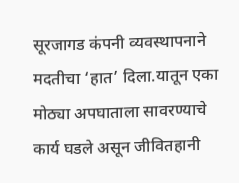सूरजागड कंपनी व्यवस्थापनाने मदतीचा ‘हात’ दिला.यातून एका मोठ्या अपघाताला सावरण्याचे कार्य घडले असून जीवितहानी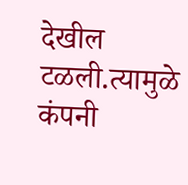देखील टळली.त्यामुळे कंपनी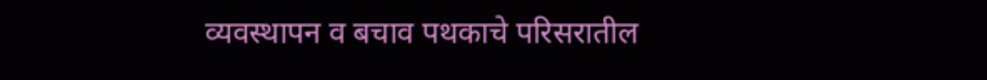व्यवस्थापन व बचाव पथकाचे परिसरातील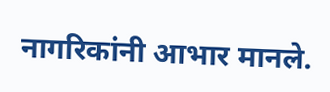नागरिकांनी आभार मानले.